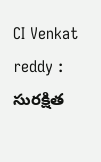CI Venkat reddy : సురక్షిత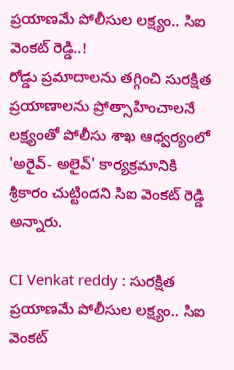ప్రయాణమే పోలీసుల లక్ష్యం.. సిఐ వెంకట్ రెడ్డి..!
రోడ్డు ప్రమాదాలను తగ్గించి సురక్షిత ప్రయాణాలను ప్రోత్సాహించాలనే లక్ష్యంతో పోలీసు శాఖ ఆధ్వర్యంలో 'అరైవ్- అలైవ్' కార్యక్రమానికి శ్రీకారం చుట్టిందని సిఐ వెంకట్ రెడ్డి అన్నారు.

CI Venkat reddy : సురక్షిత ప్రయాణమే పోలీసుల లక్ష్యం.. సిఐ వెంకట్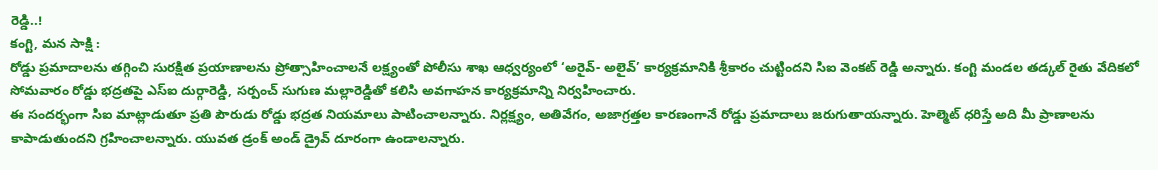రెడ్డి..!
కంగ్టి, మన సాక్షి :
రోడ్డు ప్రమాదాలను తగ్గించి సురక్షిత ప్రయాణాలను ప్రోత్సాహించాలనే లక్ష్యంతో పోలీసు శాఖ ఆధ్వర్యంలో ‘అరైవ్- అలైవ్’ కార్యక్రమానికి శ్రీకారం చుట్టిందని సిఐ వెంకట్ రెడ్డి అన్నారు. కంగ్టి మండల తడ్కల్ రైతు వేదికలో సోమవారం రోడ్డు భద్రతపై ఎస్ఐ దుర్గారెడ్డి, సర్పంచ్ సుగుణ మల్లారెడ్డితో కలిసి అవగాహన కార్యక్రమాన్ని నిర్వహించారు.
ఈ సందర్భంగా సిఐ మాట్లాడుతూ ప్రతి పౌరుడు రోడ్డు భద్రత నియమాలు పాటించాలన్నారు. నిర్లక్ష్యం, అతివేగం, అజాగ్రత్తల కారణంగానే రోడ్డు ప్రమాదాలు జరుగుతాయన్నారు. హెల్మెట్ ధరిస్తే అది మీ ప్రాణాలను కాపాడుతుందని గ్రహించాలన్నారు. యువత డ్రంక్ అండ్ డ్రైవ్ దూరంగా ఉండాలన్నారు.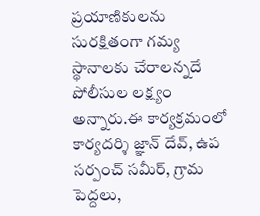ప్రయాణికులను సురక్షితంగా గమ్య స్థానాలకు చేరాలన్నదే పోలీసుల లక్ష్యం అన్నారు.ఈ కార్యక్రమంలో కార్యదర్శి జ్ఞాన్ దేవ్, ఉప సర్పంచ్ సమీర్, గ్రామ పెద్దలు,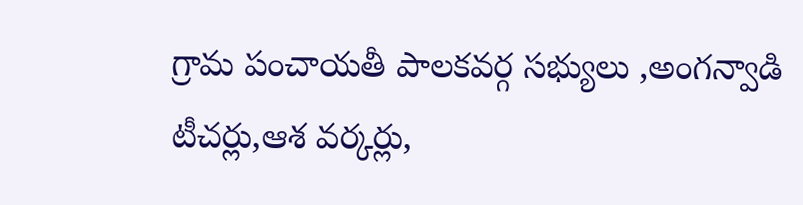గ్రామ పంచాయతీ పాలకవర్గ సభ్యులు ,అంగన్వాడి టీచర్లు,ఆశ వర్కర్లు,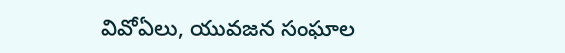వివోఏలు, యువజన సంఘాల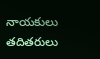నాయకులు తదితరులు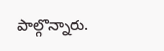పాల్గొన్నారు.